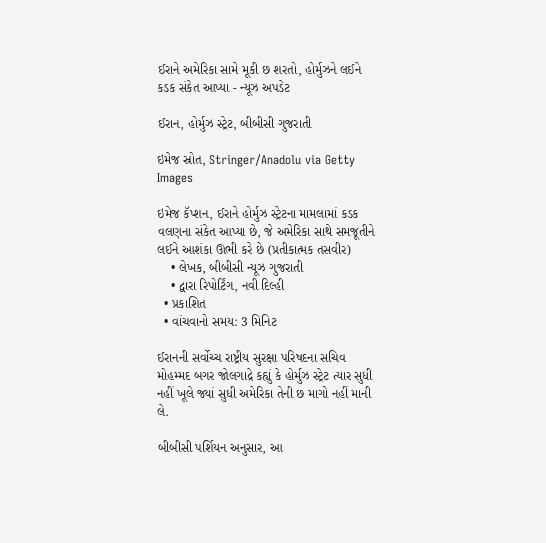ઈરાને અમેરિકા સામે મૂકી છ શરતો, હોર્મુઝને લઈને કડક સંકેત આપ્યા - ન્યૂઝ અપડેટ

ઈરાન, હોર્મુઝ સ્ટ્રેટ, બીબીસી ગુજરાતી

ઇમેજ સ્રોત, Stringer/Anadolu via Getty Images

ઇમેજ કૅપ્શન, ઈરાને હોર્મુઝ સ્ટ્રેટના મામલામાં કડક વલણના સંકેત આપ્યા છે, જે અમેરિકા સાથે સમજૂતીને લઈને આશંકા ઊભી કરે છે (પ્રતીકાત્મક તસવીર)
    • લેખક, બીબીસી ન્યૂઝ ગુજરાતી
    • દ્વારા રિપોર્ટિંગ, નવી દિલ્હી
  • પ્રકાશિત
  • વાંચવાનો સમય: 3 મિનિટ

ઈરાનની સર્વોચ્ચ રાષ્ટ્રીય સુરક્ષા પરિષદના સચિવ મોહમ્મદ બગર જોલગાદ્રે કહ્યું કે હોર્મુઝ સ્ટ્રેટ ત્યાર સુધી નહીં ખૂલે જ્યાં સુધી અમેરિકા તેની છ માગો નહીં માની લે.

બીબીસી પર્શિયન અનુસાર, આ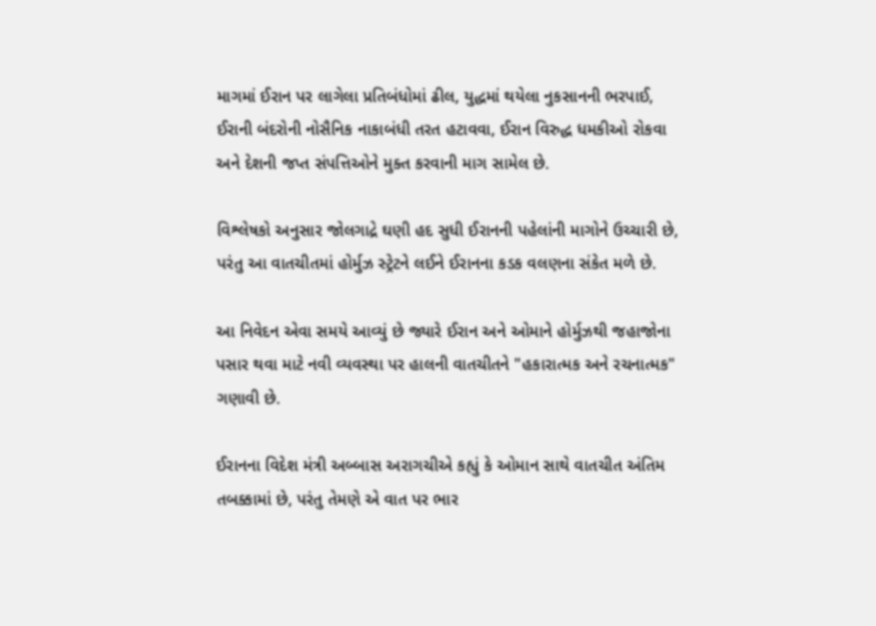માગમાં ઈરાન પર લાગેલા પ્રતિબંધોમાં ઢીલ, યુદ્ધમાં થયેલા નુકસાનની ભરપાઈ, ઈરાની બંદરોની નોસૈનિક નાકાબંધી તરત હટાવવા, ઈરાન વિરુદ્ધ ધમકીઓ રોકવા અને દેશની જપ્ત સંપત્તિઓને મુક્ત કરવાની માગ સામેલ છે.

વિશ્લેષકો અનુસાર જોલગાદ્રે ઘણી હદ સુધી ઈરાનની પહેલાંની માગોને ઉચ્ચારી છે, પરંતુ આ વાતચીતમાં હોર્મુઝ સ્ટ્રેટને લઈને ઈરાનના કડક વલણના સંકેત મળે છે.

આ નિવેદન એવા સમયે આવ્યું છે જ્યારે ઈરાન અને ઓમાને હોર્મુઝથી જહાજોના પસાર થવા માટે નવી વ્યવસ્થા પર હાલની વાતચીતને "હકારાત્મક અને રચનાત્મક" ગણાવી છે.

ઈરાનના વિદેશ મંત્રી અબ્બાસ અરાગચીએ કહ્યું કે ઓમાન સાથે વાતચીત અંતિમ તબક્કામાં છે, પરંતુ તેમણે એ વાત પર ભાર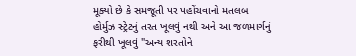મૂક્યો છે કે સમજૂતી પર પહોંચવાનો મતલબ હોર્મુઝ સ્ટ્રેટનું તરત ખૂલવું નથી અને આ જળમાર્ગનું ફરીથી ખૂલવું "અન્ય શરતોને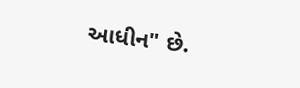આધીન" છે.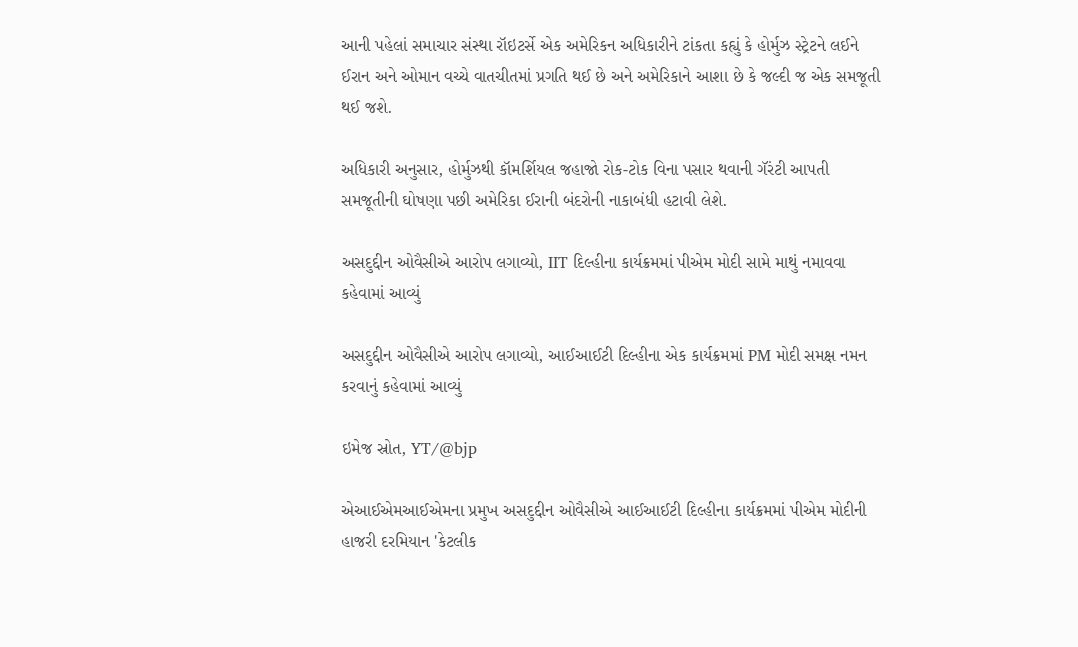આની પહેલાં સમાચાર સંસ્થા રૉઇટર્સે એક અમેરિકન અધિકારીને ટાંકતા કહ્યું કે હોર્મુઝ સ્ટ્રેટને લઈને ઈરાન અને ઓમાન વચ્ચે વાતચીતમાં પ્રગતિ થઈ છે અને અમેરિકાને આશા છે કે જલ્દી જ એક સમજૂતી થઈ જશે.

અધિકારી અનુસાર, હોર્મુઝથી કૉમર્શિયલ જહાજો રોક-ટોક વિના પસાર થવાની ગૅરંટી આપતી સમજૂતીની ઘોષણા પછી અમેરિકા ઈરાની બંદરોની નાકાબંધી હટાવી લેશે.

અસદુદ્દીન ઓવૈસીએ આરોપ લગાવ્યો, IIT દિલ્હીના કાર્યક્રમમાં પીએમ મોદી સામે માથું નમાવવા કહેવામાં આવ્યું

અસદુદ્દીન ઓવૈસીએ આરોપ લગાવ્યો, આઈઆઈટી દિલ્હીના એક કાર્યક્રમમાં PM મોદી સમક્ષ નમન કરવાનું કહેવામાં આવ્યું

ઇમેજ સ્રોત, YT/@bjp

એઆઈએમઆઈએમના પ્રમુખ અસદુદ્દીન ઓવૈસીએ આઈઆઈટી દિલ્હીના કાર્યક્રમમાં પીએમ મોદીની હાજરી દરમિયાન 'કેટલીક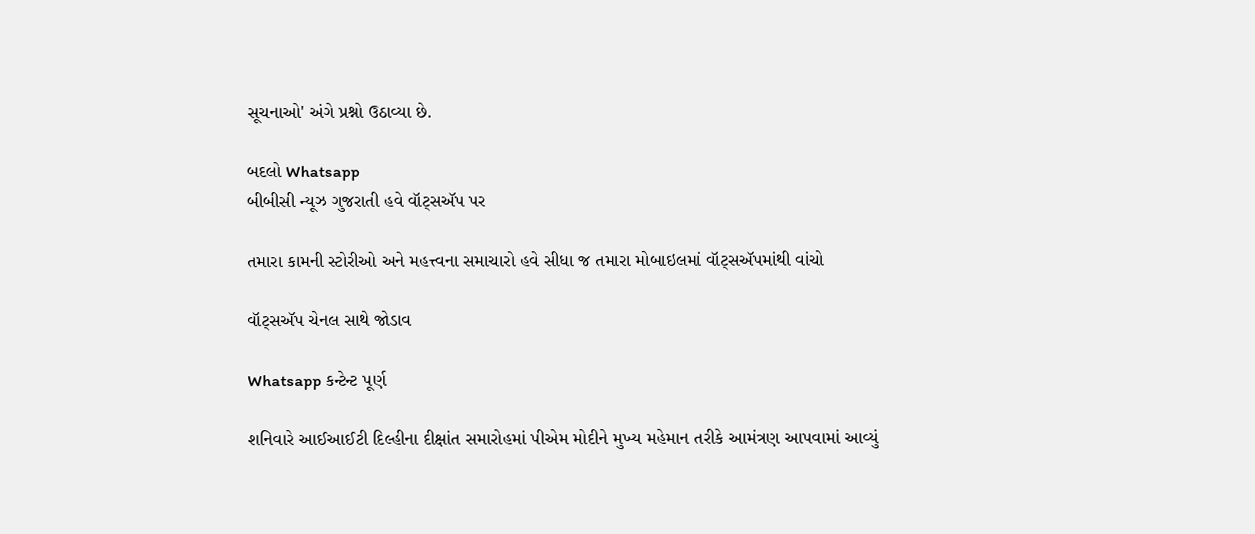સૂચનાઓ' અંગે પ્રશ્નો ઉઠાવ્યા છે.

બદલો Whatsapp
બીબીસી ન્યૂઝ ગુજરાતી હવે વૉટ્સઍપ પર

તમારા કામની સ્ટોરીઓ અને મહત્ત્વના સમાચારો હવે સીધા જ તમારા મોબાઇલમાં વૉટ્સઍપમાંથી વાંચો

વૉટ્સઍપ ચેનલ સાથે જોડાવ

Whatsapp કન્ટેન્ટ પૂર્ણ

શનિવારે આઈઆઈટી દિલ્હીના દીક્ષાંત સમારોહમાં પીએમ મોદીને મુખ્ય મહેમાન તરીકે આમંત્રણ આપવામાં આવ્યું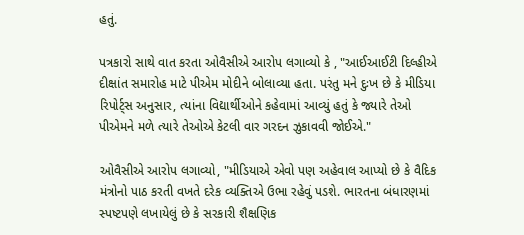હતું.

પત્રકારો સાથે વાત કરતા ઓવૈસીએ આરોપ લગાવ્યો કે , "આઈઆઈટી દિલ્હીએ દીક્ષાંત સમારોહ માટે પીએમ મોદીને બોલાવ્યા હતા. પરંતુ મને દુઃખ છે કે મીડિયા રિપોર્ટ્સ અનુસાર, ત્યાંના વિદ્યાર્થીઓને કહેવામાં આવ્યું હતું કે જ્યારે તેઓ પીએમને મળે ત્યારે તેઓએ કેટલી વાર ગરદન ઝુકાવવી જોઈએ."

ઓવૈસીએ આરોપ લગાવ્યો, "મીડિયાએ એવો પણ અહેવાલ આપ્યો છે કે વૈદિક મંત્રોનો પાઠ કરતી વખતે દરેક વ્યક્તિએ ઉભા રહેવું પડશે. ભારતના બંધારણમાં સ્પષ્ટપણે લખાયેલું છે કે સરકારી શૈક્ષણિક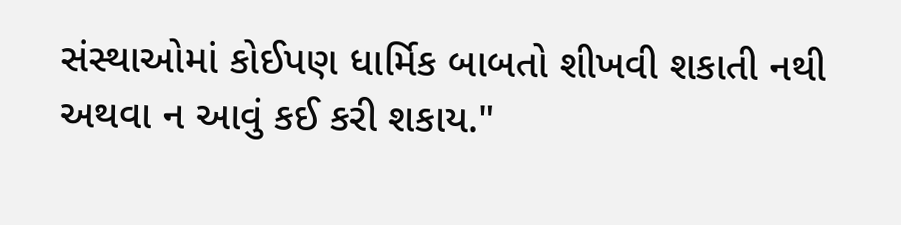સંસ્થાઓમાં કોઈપણ ધાર્મિક બાબતો શીખવી શકાતી નથી અથવા ન આવું કઈ કરી શકાય."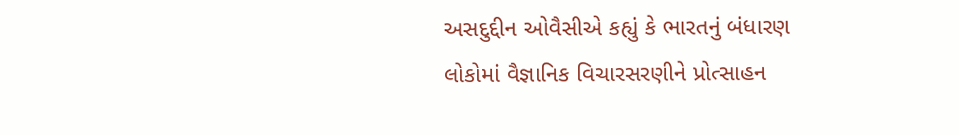અસદુદ્દીન ઓવૈસીએ કહ્યું કે ભારતનું બંધારણ લોકોમાં વૈજ્ઞાનિક વિચારસરણીને પ્રોત્સાહન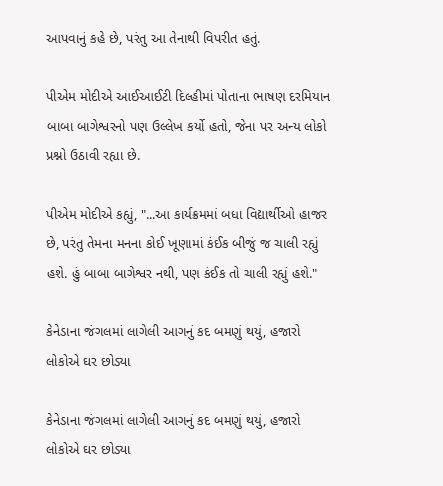આપવાનું કહે છે, પરંતુ આ તેનાથી વિપરીત હતું.

પીએમ મોદીએ આઈઆઈટી દિલ્હીમાં પોતાના ભાષણ દરમિયાન બાબા બાગેશ્વરનો પણ ઉલ્લેખ કર્યો હતો, જેના પર અન્ય લોકો પ્રશ્નો ઉઠાવી રહ્યા છે.

પીએમ મોદીએ કહ્યું, "...આ કાર્યક્રમમાં બધા વિદ્યાર્થીઓ હાજર છે, પરંતુ તેમના મનના કોઈ ખૂણામાં કંઈક બીજું જ ચાલી રહ્યું હશે. હું બાબા બાગેશ્વર નથી, પણ કંઈક તો ચાલી રહ્યું હશે."

કેનેડાના જંગલમાં લાગેલી આગનું કદ બમણું થયું, હજારો લોકોએ ઘર છોડ્યા

કેનેડાના જંગલમાં લાગેલી આગનું કદ બમણું થયું, હજારો લોકોએ ઘર છોડ્યા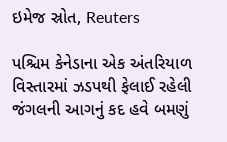ઇમેજ સ્રોત, Reuters

પશ્ચિમ કેનેડાના એક અંતરિયાળ વિસ્તારમાં ઝડપથી ફેલાઈ રહેલી જંગલની આગનું કદ હવે બમણું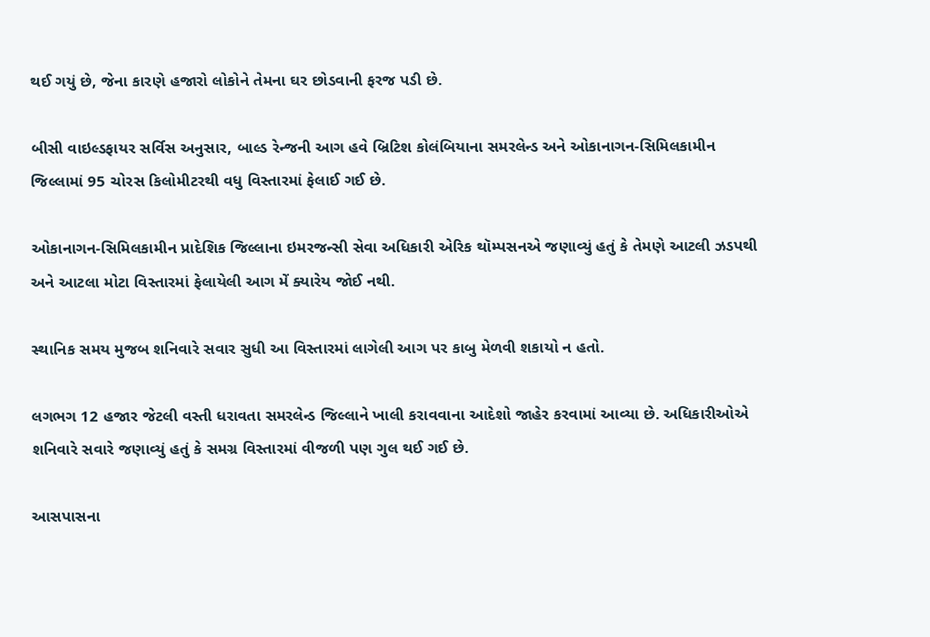થઈ ગયું છે, જેના કારણે હજારો લોકોને તેમના ઘર છોડવાની ફરજ પડી છે.

બીસી વાઇલ્ડફાયર સર્વિસ અનુસાર, બાલ્ડ રેન્જની આગ હવે બ્રિટિશ કોલંબિયાના સમરલેન્ડ અને ઓકાનાગન-સિમિલકામીન જિલ્લામાં 95 ચોરસ કિલોમીટરથી વધુ વિસ્તારમાં ફેલાઈ ગઈ છે.

ઓકાનાગન-સિમિલકામીન પ્રાદેશિક જિલ્લાના ઇમરજન્સી સેવા અધિકારી એરિક થૉમ્પસનએ જણાવ્યું હતું કે તેમણે આટલી ઝડપથી અને આટલા મોટા વિસ્તારમાં ફેલાયેલી આગ મેં ક્યારેય જોઈ નથી.

સ્થાનિક સમય મુજબ શનિવારે સવાર સુધી આ વિસ્તારમાં લાગેલી આગ પર કાબુ મેળવી શકાયો ન હતો.

લગભગ 12 હજાર જેટલી વસ્તી ધરાવતા સમરલેન્ડ જિલ્લાને ખાલી કરાવવાના આદેશો જાહેર કરવામાં આવ્યા છે. અધિકારીઓએ શનિવારે સવારે જણાવ્યું હતું કે સમગ્ર વિસ્તારમાં વીજળી પણ ગુલ થઈ ગઈ છે.

આસપાસના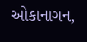ઓકાનાગન,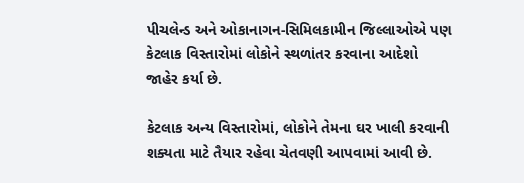પીચલેન્ડ અને ઓકાનાગન-સિમિલકામીન જિલ્લાઓએ પણ કેટલાક વિસ્તારોમાં લોકોને સ્થળાંતર કરવાના આદેશો જાહેર કર્યા છે.

કેટલાક અન્ય વિસ્તારોમાં, લોકોને તેમના ઘર ખાલી કરવાની શક્યતા માટે તૈયાર રહેવા ચેતવણી આપવામાં આવી છે.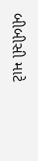બીબીસી માટે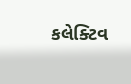કલેક્ટિવ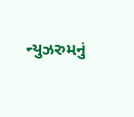ન્યુઝરુમનું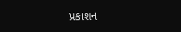પ્રકાશન